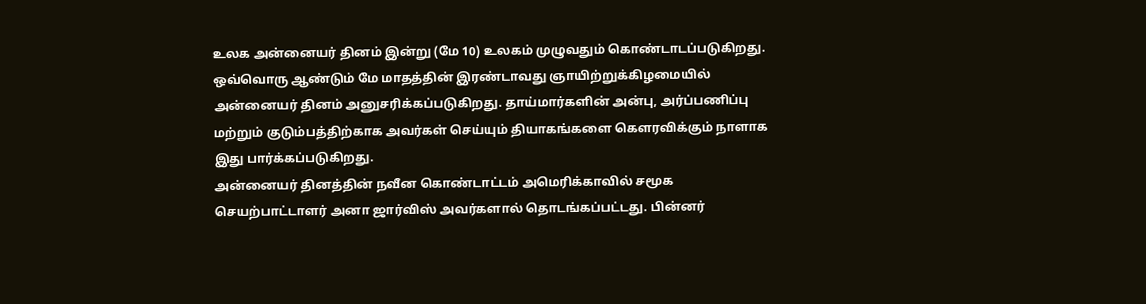உலக அன்னையர் தினம் இன்று (மே 10) உலகம் முழுவதும் கொண்டாடப்படுகிறது. ஒவ்வொரு ஆண்டும் மே மாதத்தின் இரண்டாவது ஞாயிற்றுக்கிழமையில் அன்னையர் தினம் அனுசரிக்கப்படுகிறது. தாய்மார்களின் அன்பு, அர்ப்பணிப்பு மற்றும் குடும்பத்திற்காக அவர்கள் செய்யும் தியாகங்களை கௌரவிக்கும் நாளாக இது பார்க்கப்படுகிறது.
அன்னையர் தினத்தின் நவீன கொண்டாட்டம் அமெரிக்காவில் சமூக செயற்பாட்டாளர் அனா ஜார்விஸ் அவர்களால் தொடங்கப்பட்டது. பின்னர்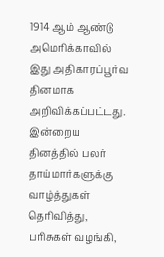1914 ஆம் ஆண்டு அமெரிக்காவில் இது அதிகாரப்பூர்வ தினமாக அறிவிக்கப்பட்டது.
இன்றைய தினத்தில் பலர் தாய்மார்களுக்கு வாழ்த்துகள் தெரிவித்து, பரிசுகள் வழங்கி,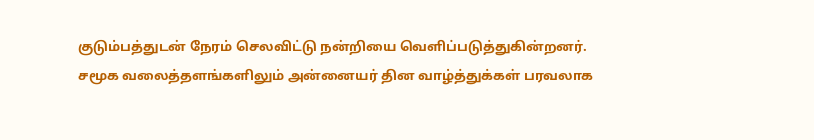குடும்பத்துடன் நேரம் செலவிட்டு நன்றியை வெளிப்படுத்துகின்றனர். சமூக வலைத்தளங்களிலும் அன்னையர் தின வாழ்த்துக்கள் பரவலாக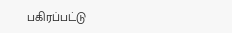பகிரப்பட்டு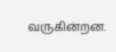வருகின்றன.